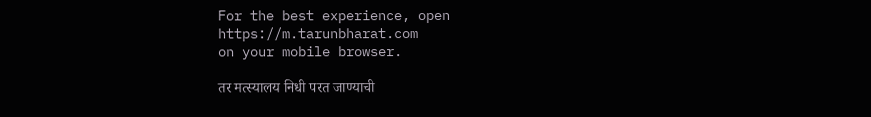For the best experience, open
https://m.tarunbharat.com
on your mobile browser.

तर मत्स्यालय निधी परत जाण्याची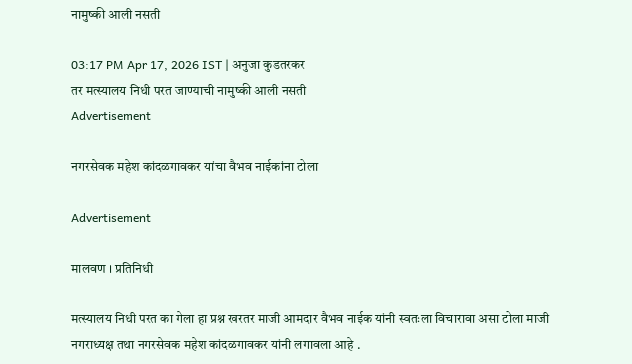नामुष्की आली नसती

03:17 PM Apr 17, 2026 IST | अनुजा कुडतरकर
तर मत्स्यालय निधी परत जाण्याची नामुष्की आली नसती
Advertisement

नगरसेवक महेश कांदळगावकर यांचा वैभव नाईकांना टोला

Advertisement

मालवण । प्रतिनिधी

मत्स्यालय निधी परत का गेला हा प्रश्न खरतर माजी आमदार वैभव नाईक यांनी स्वतःला विचारावा असा टोला माजी नगराध्यक्ष तथा नगरसेवक महेश कांदळगावकर यांनी लगावला आहे .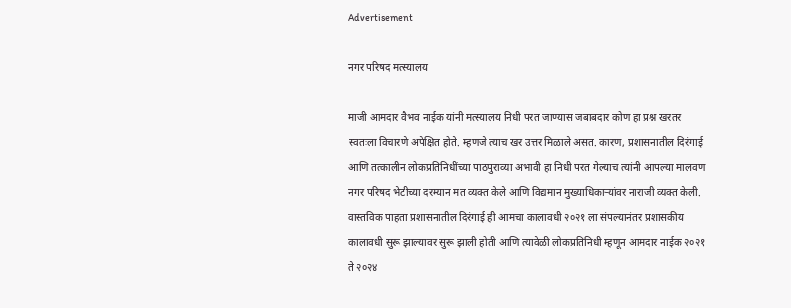Advertisement

नगर परिषद मत्स्यालय

माजी आमदार वैभव नाईक यांनी मत्स्यालय निधी परत जाण्यास जबाबदार कोण हा प्रश्न खरतर स्वतःला विचारणे अपेक्षित होते. म्हणजे त्याच खर उत्तर मिळाले असत. कारण, प्रशासनातील दिरंगाई आणि तत्कालीन लोकप्रतिनिधींच्या पाठपुराव्या अभावी हा निधी परत गेल्याच त्यांनी आपल्या मालवण नगर परिषद भेटीच्या दरम्यान मत व्यक्त केले आणि विद्यमान मुख्याधिकाऱ्यांवर नाराजी व्यक्त केली. वास्तविक पाहता प्रशासनातील दिरंगाई ही आमचा कालावधी २०२१ ला संपल्यानंतर प्रशासकीय कालावधी सुरू झाल्यावर सुरू झाली होती आणि त्यावेळी लोकप्रतिनिधी म्हणून आमदार नाईक २०२१ ते २०२४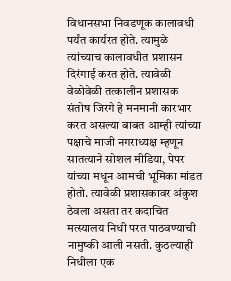विधानसभा निवडणूक कालावधी पर्यंत कार्यरत होते. त्यामुळे त्यांच्याच कालावधीत प्रशासन दिरंगाई करत होते. त्यावेळी वेळोवेळी तत्कालीन प्रशासक संतोष जिरगे हे मनमानी कारभार करत असल्या बाबत आम्ही त्यांच्या पक्षाचे माजी नगराध्यक्ष म्हणून सातत्याने सोशल मीडिया, पेपर यांच्या मधून आमची भूमिका मांडत होतो. त्यावेळी प्रशासकावर अंकुश ठेवला असता तर कदाचित मत्स्यालय निधी परत पाठवण्याची नामुष्की आली नसती. कुठल्याही निधीला एक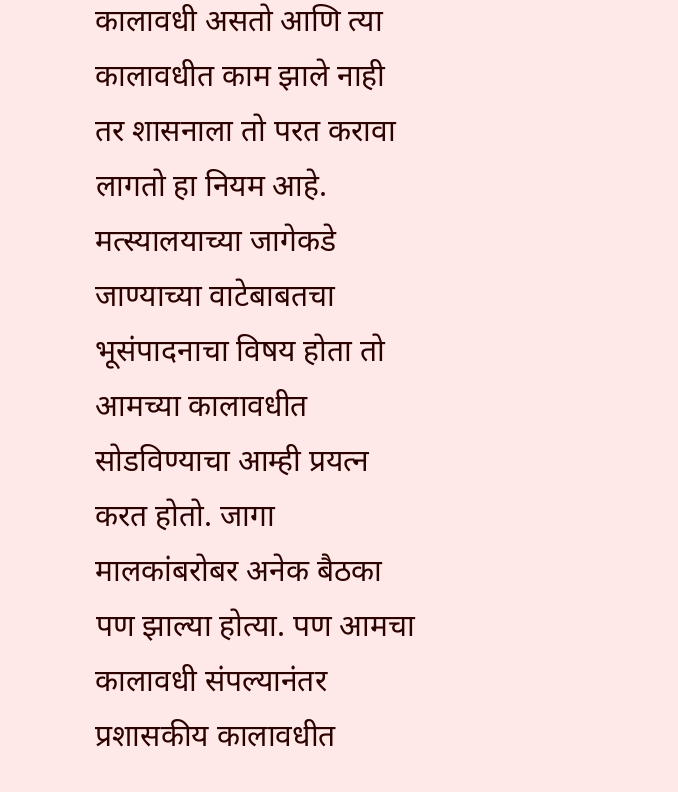कालावधी असतो आणि त्या कालावधीत काम झाले नाही तर शासनाला तो परत करावा लागतो हा नियम आहे. मत्स्यालयाच्या जागेकडे जाण्याच्या वाटेबाबतचा भूसंपादनाचा विषय होता तो आमच्या कालावधीत सोडविण्याचा आम्ही प्रयत्न करत होतो. जागा मालकांबरोबर अनेक बैठका पण झाल्या होत्या. पण आमचा कालावधी संपल्यानंतर प्रशासकीय कालावधीत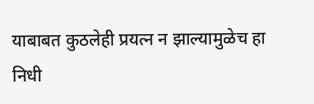याबाबत कुठलेही प्रयत्न न झाल्यामुळेच हा निधी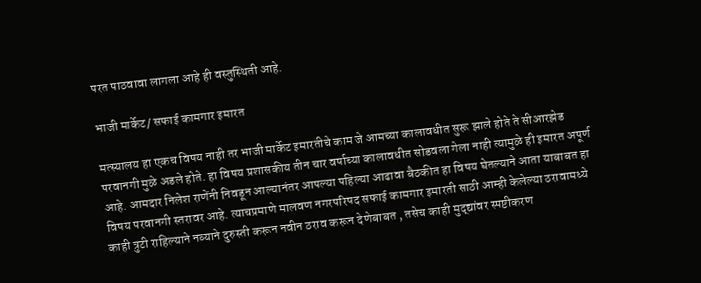परत पाठवावा लागला आहे ही वस्तुस्थिती आहे.

भाजी मार्केट/ सफाई कामगार इमारत

मत्स्यालय हा एकच विषय नाही तर भाजी मार्केट इमारतीचे काम जे आमच्या कालावधीत सुरू झाले होते ते सीआरझेड परवानगी मुळे अडले होते. हा विषय प्रशासकीय तीन चार वर्षाच्या कालावधीत सोडवला गेला नाही त्यामुळे ही इमारत अपूर्ण आहे. आमदार निलेश राणेंनी निवडून आल्यानंतर आपल्या पहिल्या आढावा बैठकीत हा विषय घेतल्याने आता याबाबत हा विषय परवानगी स्तरावर आहे. त्याचप्रमाणे मालवण नगरपरिषद सफाई कामगार इमारती साठी आम्ही केलेल्या ठरावामध्ये काही त्रुटी राहिल्याने नव्याने दुरुस्ती करून नवीन ठराव करून देणेबाबत , तसेच काही मुद्द्यांवर स्पष्टीकरण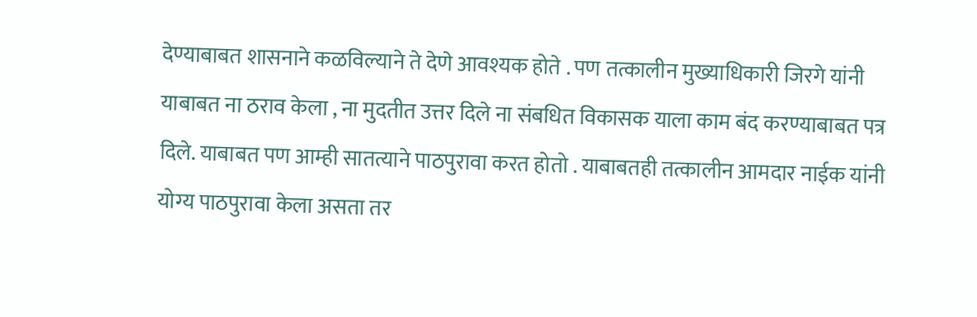देण्याबाबत शासनाने कळविल्याने ते देणे आवश्यक होते . पण तत्कालीन मुख्याधिकारी जिरगे यांनी याबाबत ना ठराव केला , ना मुदतीत उत्तर दिले ना संबधित विकासक याला काम बंद करण्याबाबत पत्र दिले. याबाबत पण आम्ही सातत्याने पाठपुरावा करत होतो . याबाबतही तत्कालीन आमदार नाईक यांनी योग्य पाठपुरावा केला असता तर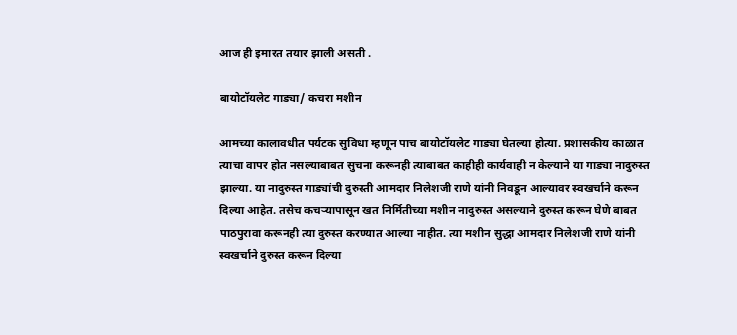आज ही इमारत तयार झाली असती .

बायोटॉयलेट गाड्या/ कचरा मशीन

आमच्या कालावधीत पर्यटक सुविधा म्हणून पाच बायोटॉयलेट गाड्या घेतल्या होत्या. प्रशासकीय काळात त्याचा वापर होत नसल्याबाबत सुचना करूनही त्याबाबत काहीही कार्यवाही न केल्याने या गाड्या नादुरुस्त झाल्या. या नादुरुस्त गाड्यांची दुरुस्ती आमदार निलेशजी राणे यांनी निवडून आल्यावर स्वखर्चाने करून दिल्या आहेत. तसेच कचऱ्यापासून खत निर्मितीच्या मशीन नादुरुस्त असल्याने दुरुस्त करून घेणे बाबत पाठपुरावा करूनही त्या दुरुस्त करण्यात आल्या नाहीत. त्या मशीन सुद्धा आमदार निलेशजी राणे यांनी स्वखर्चाने दुरुस्त करून दिल्या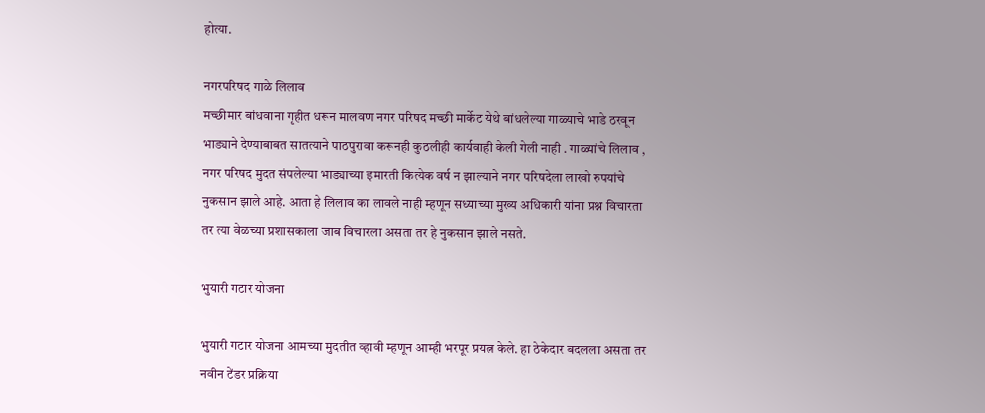होत्या.

नगरपरिषद गाळे लिलाव
मच्छीमार बांधवाना गृहीत धरून मालवण नगर परिषद मच्छी मार्केट येथे बांधलेल्या गाळ्याचे भाडे ठरवून भाड्याने देण्याबाबत सातत्याने पाठपुरावा करूनही कुठलीही कार्यवाही केली गेली नाही . गाळ्यांचे लिलाव , नगर परिषद मुदत संपलेल्या भाड्याच्या इमारती कित्येक वर्ष न झाल्याने नगर परिषदेला लाखो रुपयांचे नुकसान झाले आहे. आता हे लिलाव का लावले नाही म्हणून सध्याच्या मुख्य अधिकारी यांना प्रश्न विचारता तर त्या वेळच्या प्रशासकाला जाब विचारला असता तर हे नुकसान झाले नसते.

भुयारी गटार योजना

भुयारी गटार योजना आमच्या मुदतीत व्हावी म्हणून आम्ही भरपूर प्रयत्न केले. हा ठेकेदार बदलला असता तर नवीन टेंडर प्रक्रिया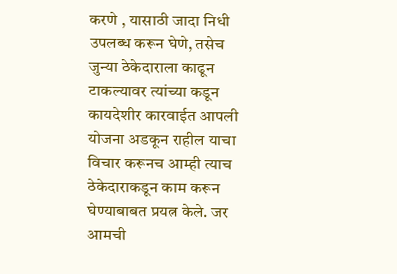करणे , यासाठी जादा निधी उपलब्ध करून घेणे, तसेच जुन्या ठेकेदाराला काढून टाकल्यावर त्यांच्या कडून कायदेशीर कारवाईत आपली योजना अडकून राहील याचा विचार करूनच आम्ही त्याच ठेकेदाराकडून काम करून घेण्याबाबत प्रयत्न केले. जर आमची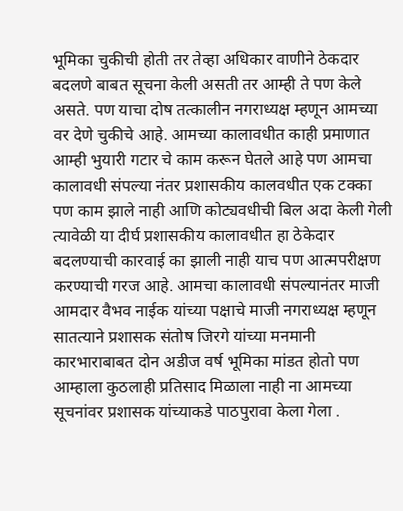भूमिका चुकीची होती तर तेव्हा अधिकार वाणीने ठेकदार बदलणे बाबत सूचना केली असती तर आम्ही ते पण केले असते. पण याचा दोष तत्कालीन नगराध्यक्ष म्हणून आमच्या वर देणे चुकीचे आहे. आमच्या कालावधीत काही प्रमाणात आम्ही भुयारी गटार चे काम करून घेतले आहे पण आमचा कालावधी संपल्या नंतर प्रशासकीय कालवधीत एक टक्का पण काम झाले नाही आणि कोट्यवधीची बिल अदा केली गेली त्यावेळी या दीर्घ प्रशासकीय कालावधीत हा ठेकेदार बदलण्याची कारवाई का झाली नाही याच पण आत्मपरीक्षण करण्याची गरज आहे. आमचा कालावधी संपल्यानंतर माजी आमदार वैभव नाईक यांच्या पक्षाचे माजी नगराध्यक्ष म्हणून सातत्याने प्रशासक संतोष जिरगे यांच्या मनमानी कारभाराबाबत दोन अडीज वर्ष भूमिका मांडत होतो पण आम्हाला कुठलाही प्रतिसाद मिळाला नाही ना आमच्या सूचनांवर प्रशासक यांच्याकडे पाठपुरावा केला गेला .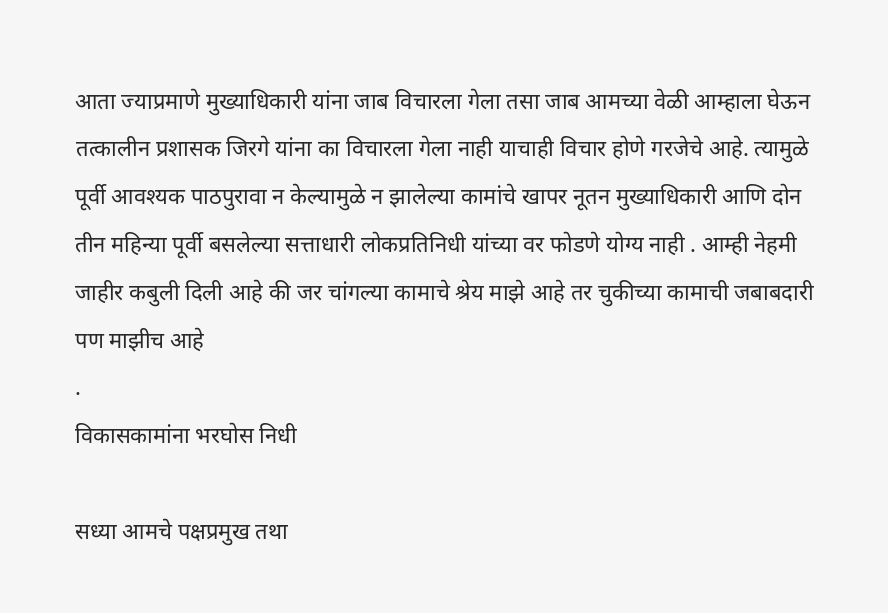आता ज्याप्रमाणे मुख्याधिकारी यांना जाब विचारला गेला तसा जाब आमच्या वेळी आम्हाला घेऊन तत्कालीन प्रशासक जिरगे यांना का विचारला गेला नाही याचाही विचार होणे गरजेचे आहे. त्यामुळे पूर्वी आवश्यक पाठपुरावा न केल्यामुळे न झालेल्या कामांचे खापर नूतन मुख्याधिकारी आणि दोन तीन महिन्या पूर्वी बसलेल्या सत्ताधारी लोकप्रतिनिधी यांच्या वर फोडणे योग्य नाही . आम्ही नेहमी जाहीर कबुली दिली आहे की जर चांगल्या कामाचे श्रेय माझे आहे तर चुकीच्या कामाची जबाबदारी पण माझीच आहे
.
विकासकामांना भरघोस निधी

सध्या आमचे पक्षप्रमुख तथा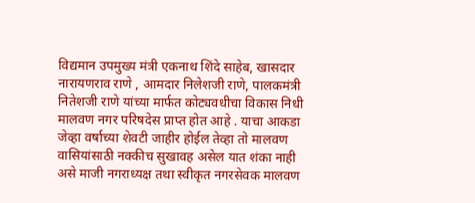विद्यमान उपमुख्य मंत्री एकनाथ शिंदे साहेब, खासदार नारायणराव राणे , आमदार निलेशजी राणे, पालकमंत्री नितेशजी राणे यांच्या मार्फत कोट्यवधीचा विकास निधी मालवण नगर परिषदेस प्राप्त होत आहे . याचा आकडा जेव्हा वर्षाच्या शेवटी जाहीर होईल तेव्हा तो मालवण वासियांसाठी नक्कीच सुखावह असेल यात शंका नाही असे माजी नगराध्यक्ष तथा स्वीकृत नगरसेवक मालवण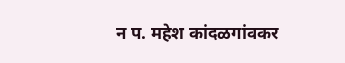न प. महेश कांदळगांवकर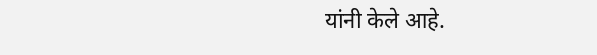यांनी केले आहे.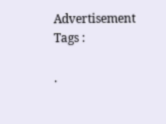Advertisement
Tags :

.